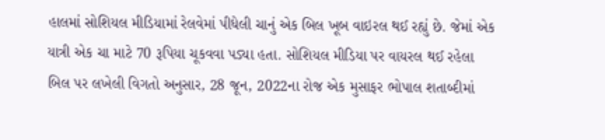હાલમાં સોશિયલ મીડિયામાં રેલવેમાં પીધેલી ચાનું એક બિલ ખૂબ વાઇરલ થઈ રહ્યું છે. જેમાં એક યાત્રી એક ચા માટે 70 રૂપિયા ચૂકવવા પડ્યા હતા. સોશિયલ મીડિયા પર વાયરલ થઈ રહેલા બિલ પર લખેલી વિગતો અનુસાર, 28 જૂન, 2022ના રોજ એક મુસાફર ભોપાલ શતાબ્દીમાં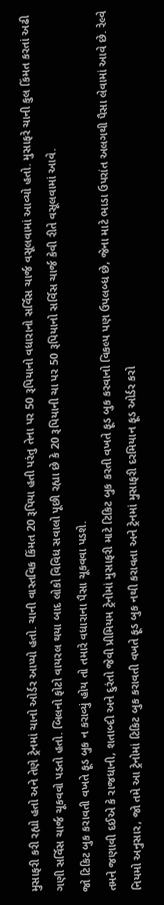મુસાફરી કરી રહ્યો હતો અને તેણે ટ્રેનમાં ચાનો ઓર્ડર આપ્યો હતો. ચાની વાસ્તવિક કિંમત 20 રૂપિયા હતી પરંતુ તેના પર 50 રૂપિયાનો વધારાનો સર્વિસ ચાર્જ વસૂલવામાં આવ્યો હતો. મુસાફરે ચાની કુલ કિંમત કરતાં અઢી ગણી સર્વિસ ચાર્જ ચૂકવવો પડતો હતો. બિલનો ફોટો વાયરલ થયા બાદ લોકો વિવિધ સવાલો પૂછી રહ્યા છે કે 20 રૂપિયાની ચા પર 50 રૂપિયાનો સર્વિસ ચાર્જ કેવી રીતે વસૂલવામાં આવે.
જો ટિકિટ બુક કરાવતી વખતે ફૂડ બુક ન કરાવ્યું હોય તો તમારે વધારાના પૈસા ચૂકવવા પડશે.
તમને જણાવી દઈએ કે રાજધાની, શતાબ્દી અને દુરંતો જેવી પ્રીમિયમ ટ્રેનોમાં મુસાફરી માટે ટિકિટ બુક કરતી વખતે ફૂડ બુક કરવાનો વિકલ્પ પણ ઉપલબ્ધ છે, જેના માટે ભાડા ઉપરાંત અલગથી પૈસા લેવામાં આવે છે. રેલ્વે નિયમો અનુસાર, જો તમે આ ટ્રેનોમાં ટિકિટ બુક કરાવતી વખતે ફૂડ બુક નથી કરાવતા અને ટ્રેનમાં મુસાફરી દરમિયાન ફૂડ ઓર્ડર કરો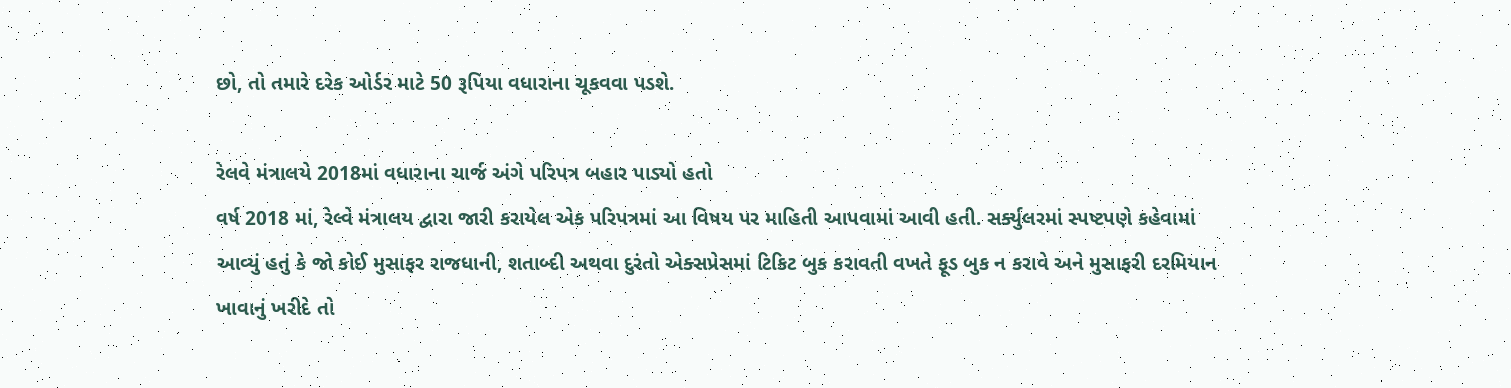છો, તો તમારે દરેક ઓર્ડર માટે 50 રૂપિયા વધારાના ચૂકવવા પડશે.

રેલવે મંત્રાલયે 2018માં વધારાના ચાર્જ અંગે પરિપત્ર બહાર પાડ્યો હતો
વર્ષ 2018 માં, રેલ્વે મંત્રાલય દ્વારા જારી કરાયેલ એક પરિપત્રમાં આ વિષય પર માહિતી આપવામાં આવી હતી. સર્ક્યુલરમાં સ્પષ્ટપણે કહેવામાં આવ્યું હતું કે જો કોઈ મુસાફર રાજધાની, શતાબ્દી અથવા દુરંતો એક્સપ્રેસમાં ટિકિટ બુક કરાવતી વખતે ફૂડ બુક ન કરાવે અને મુસાફરી દરમિયાન ખાવાનું ખરીદે તો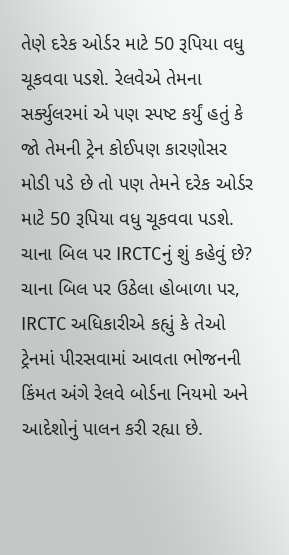તેણે દરેક ઓર્ડર માટે 50 રૂપિયા વધુ ચૂકવવા પડશે. રેલવેએ તેમના સર્ક્યુલરમાં એ પણ સ્પષ્ટ કર્યું હતું કે જો તેમની ટ્રેન કોઈપણ કારણોસર મોડી પડે છે તો પણ તેમને દરેક ઓર્ડર માટે 50 રૂપિયા વધુ ચૂકવવા પડશે.
ચાના બિલ પર IRCTCનું શું કહેવું છે?
ચાના બિલ પર ઉઠેલા હોબાળા પર, IRCTC અધિકારીએ કહ્યું કે તેઓ ટ્રેનમાં પીરસવામાં આવતા ભોજનની કિંમત અંગે રેલવે બોર્ડના નિયમો અને આદેશોનું પાલન કરી રહ્યા છે.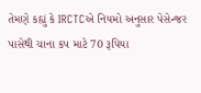તેમણે કહ્યું કે IRCTCએ નિયમો અનુસાર પેસેન્જર પાસેથી ચાના કપ માટે 70 રૂપિયા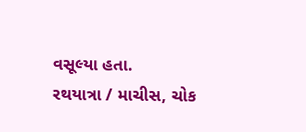વસૂલ્યા હતા.
રથયાત્રા / માચીસ, ચોક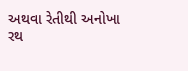અથવા રેતીથી અનોખા રથ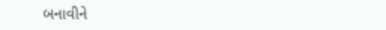બનાવીને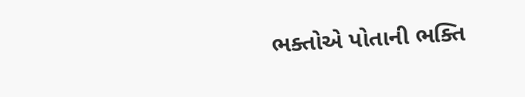ભક્તોએ પોતાની ભક્તિ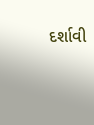દર્શાવી